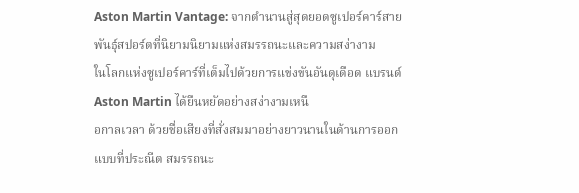Aston Martin Vantage: จากตำนานสู่สุดยอดซูเปอร์คาร์สายพันธุ์สปอร์ตที่นิยามนิยามแห่งสมรรถนะและความสง่างาม
ในโลกแห่งซูเปอร์คาร์ที่เต็มไปด้วยการแข่งขันอันดุเดือด แบรนด์ Aston Martin ได้ยืนหยัดอย่างสง่างามเหนื
อกาลเวลา ด้วยชื่อเสียงที่สั่งสมมาอย่างยาวนานในด้านการออกแบบที่ประณีต สมรรถนะ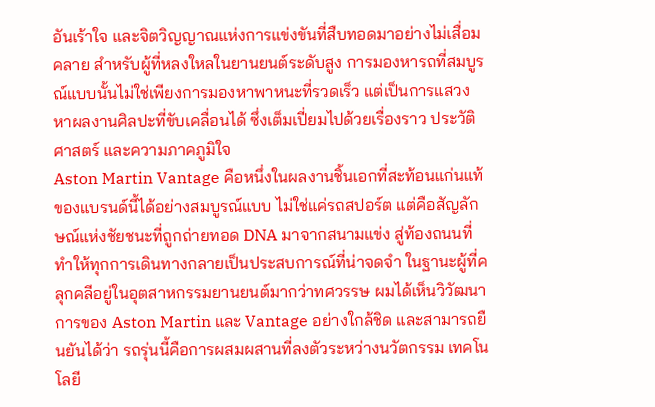อันเร้าใจ และจิตวิญญาณแห่งการแข่งขันที่สืบทอดมาอย่างไม่เสื่อมคลาย สำหรับผู้ที่หลงใหลในยานยนต์ระดับสูง การมองหารถที่สมบูรณ์แบบนั้นไม่ใช่เพียงการมองหาพาหนะที่รวดเร็ว แต่เป็นการแสวงหาผลงานศิลปะที่ขับเคลื่อนได้ ซึ่งเต็มเปี่ยมไปด้วยเรื่องราว ประวัติศาสตร์ และความภาคภูมิใจ
Aston Martin Vantage คือหนึ่งในผลงานชิ้นเอกที่สะท้อนแก่นแท้ของแบรนด์นี้ได้อย่างสมบูรณ์แบบ ไม่ใช่แค่รถสปอร์ต แต่คือสัญลักษณ์แห่งชัยชนะที่ถูกถ่ายทอด DNA มาจากสนามแข่ง สู่ท้องถนนที่ทำให้ทุกการเดินทางกลายเป็นประสบการณ์ที่น่าจดจำ ในฐานะผู้ที่คลุกคลีอยู่ในอุตสาหกรรมยานยนต์มากว่าทศวรรษ ผมได้เห็นวิวัฒนาการของ Aston Martin และ Vantage อย่างใกล้ชิด และสามารถยืนยันได้ว่า รถรุ่นนี้คือการผสมผสานที่ลงตัวระหว่างนวัตกรรม เทคโนโลยี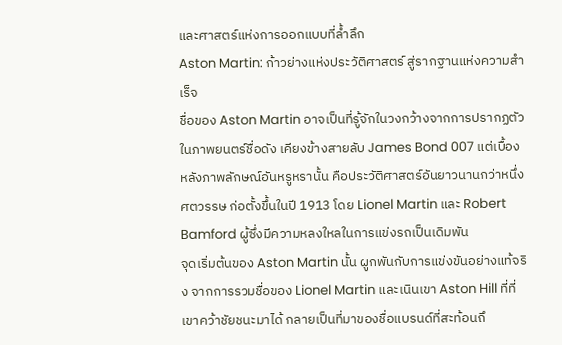และศาสตร์แห่งการออกแบบที่ล้ำลึก
Aston Martin: ก้าวย่างแห่งประวัติศาสตร์ สู่รากฐานแห่งความสำเร็จ
ชื่อของ Aston Martin อาจเป็นที่รู้จักในวงกว้างจากการปรากฏตัวในภาพยนตร์ชื่อดัง เคียงข้างสายลับ James Bond 007 แต่เบื้องหลังภาพลักษณ์อันหรูหรานั้น คือประวัติศาสตร์อันยาวนานกว่าหนึ่งศตวรรษ ก่อตั้งขึ้นในปี 1913 โดย Lionel Martin และ Robert Bamford ผู้ซึ่งมีความหลงใหลในการแข่งรถเป็นเดิมพัน
จุดเริ่มต้นของ Aston Martin นั้น ผูกพันกับการแข่งขันอย่างแท้จริง จากการรวมชื่อของ Lionel Martin และเนินเขา Aston Hill ที่ที่เขาคว้าชัยชนะมาได้ กลายเป็นที่มาของชื่อแบรนด์ที่สะท้อนถึ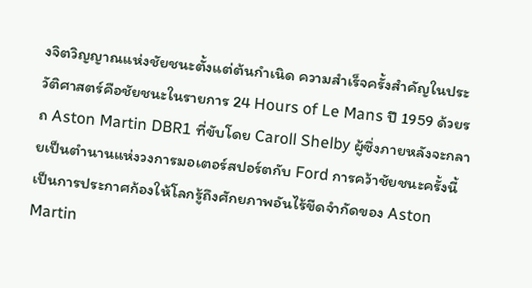งจิตวิญญาณแห่งชัยชนะตั้งแต่ต้นกำเนิด ความสำเร็จครั้งสำคัญในประวัติศาสตร์คือชัยชนะในรายการ 24 Hours of Le Mans ปี 1959 ด้วยรถ Aston Martin DBR1 ที่ขับโดย Caroll Shelby ผู้ซึ่งภายหลังจะกลายเป็นตำนานแห่งวงการมอเตอร์สปอร์ตกับ Ford การคว้าชัยชนะครั้งนี้เป็นการประกาศก้องให้โลกรู้ถึงศักยภาพอันไร้ขีดจำกัดของ Aston Martin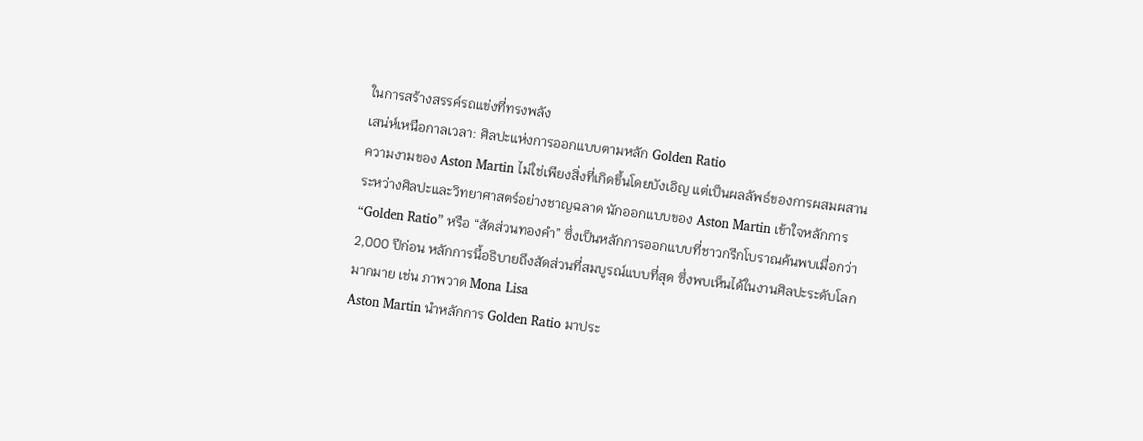ในการสร้างสรรค์รถแข่งที่ทรงพลัง
เสน่ห์เหนือกาลเวลา: ศิลปะแห่งการออกแบบตามหลัก Golden Ratio
ความงามของ Aston Martin ไม่ใช่เพียงสิ่งที่เกิดขึ้นโดยบังเอิญ แต่เป็นผลลัพธ์ของการผสมผสานระหว่างศิลปะและวิทยาศาสตร์อย่างชาญฉลาด นักออกแบบของ Aston Martin เข้าใจหลักการ “Golden Ratio” หรือ “สัดส่วนทองคำ” ซึ่งเป็นหลักการออกแบบที่ชาวกรีกโบราณค้นพบเมื่อกว่า 2,000 ปีก่อน หลักการนี้อธิบายถึงสัดส่วนที่สมบูรณ์แบบที่สุด ซึ่งพบเห็นได้ในงานศิลปะระดับโลกมากมาย เช่น ภาพวาด Mona Lisa
Aston Martin นำหลักการ Golden Ratio มาประ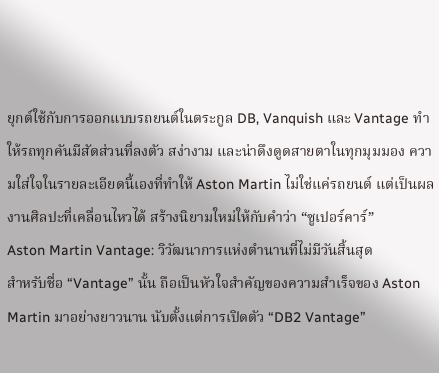ยุกต์ใช้กับการออกแบบรถยนต์ในตระกูล DB, Vanquish และ Vantage ทำให้รถทุกคันมีสัดส่วนที่ลงตัว สง่างาม และน่าดึงดูดสายตาในทุกมุมมอง ความใส่ใจในรายละเอียดนี้เองที่ทำให้ Aston Martin ไม่ใช่แค่รถยนต์ แต่เป็นผลงานศิลปะที่เคลื่อนไหวได้ สร้างนิยามใหม่ให้กับคำว่า “ซูเปอร์คาร์”
Aston Martin Vantage: วิวัฒนาการแห่งตำนานที่ไม่มีวันสิ้นสุด
สำหรับชื่อ “Vantage” นั้น ถือเป็นหัวใจสำคัญของความสำเร็จของ Aston Martin มาอย่างยาวนาน นับตั้งแต่การเปิดตัว “DB2 Vantage”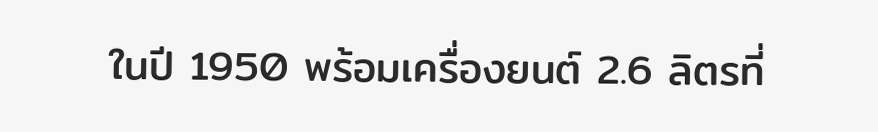ในปี 1950 พร้อมเครื่องยนต์ 2.6 ลิตรที่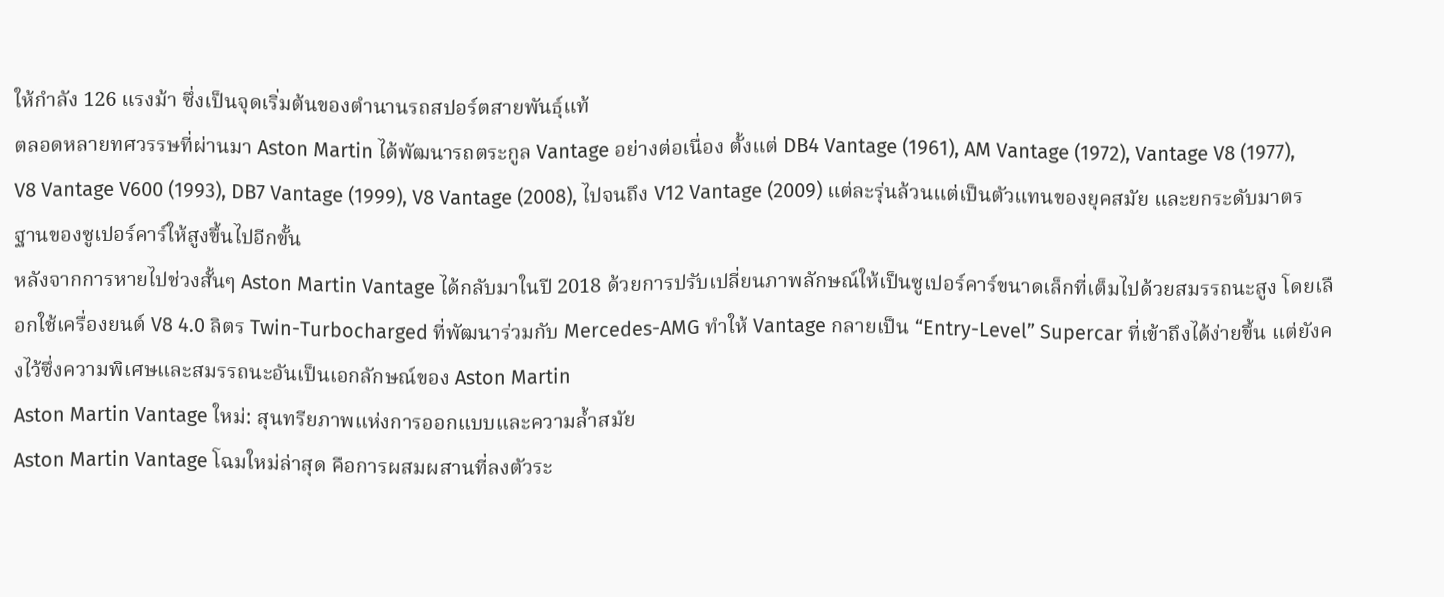ให้กำลัง 126 แรงม้า ซึ่งเป็นจุดเริ่มต้นของตำนานรถสปอร์ตสายพันธุ์แท้
ตลอดหลายทศวรรษที่ผ่านมา Aston Martin ได้พัฒนารถตระกูล Vantage อย่างต่อเนื่อง ตั้งแต่ DB4 Vantage (1961), AM Vantage (1972), Vantage V8 (1977), V8 Vantage V600 (1993), DB7 Vantage (1999), V8 Vantage (2008), ไปจนถึง V12 Vantage (2009) แต่ละรุ่นล้วนแต่เป็นตัวแทนของยุคสมัย และยกระดับมาตรฐานของซูเปอร์คาร์ให้สูงขึ้นไปอีกขั้น
หลังจากการหายไปช่วงสั้นๆ Aston Martin Vantage ได้กลับมาในปี 2018 ด้วยการปรับเปลี่ยนภาพลักษณ์ให้เป็นซูเปอร์คาร์ขนาดเล็กที่เต็มไปด้วยสมรรถนะสูง โดยเลือกใช้เครื่องยนต์ V8 4.0 ลิตร Twin-Turbocharged ที่พัฒนาร่วมกับ Mercedes-AMG ทำให้ Vantage กลายเป็น “Entry-Level” Supercar ที่เข้าถึงได้ง่ายขึ้น แต่ยังคงไว้ซึ่งความพิเศษและสมรรถนะอันเป็นเอกลักษณ์ของ Aston Martin
Aston Martin Vantage ใหม่: สุนทรียภาพแห่งการออกแบบและความล้ำสมัย
Aston Martin Vantage โฉมใหม่ล่าสุด คือการผสมผสานที่ลงตัวระ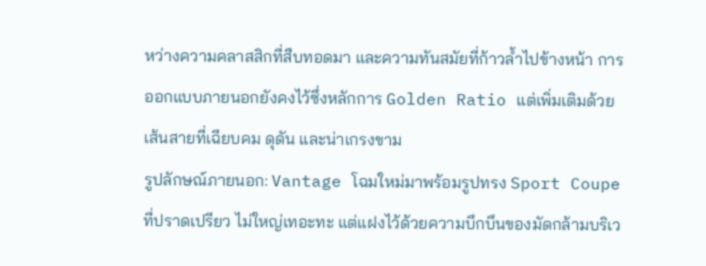หว่างความคลาสสิกที่สืบทอดมา และความทันสมัยที่ก้าวล้ำไปข้างหน้า การออกแบบภายนอกยังคงไว้ซึ่งหลักการ Golden Ratio แต่เพิ่มเติมด้วยเส้นสายที่เฉียบคม ดุดัน และน่าเกรงขาม
รูปลักษณ์ภายนอก: Vantage โฉมใหม่มาพร้อมรูปทรง Sport Coupe ที่ปราดเปรียว ไม่ใหญ่เทอะทะ แต่แฝงไว้ด้วยความบึกบึนของมัดกล้ามบริเว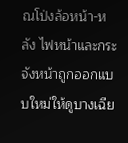ณโป่งล้อหน้า-หลัง ไฟหน้าและกระจังหน้าถูกออกแบบใหม่ให้ดูบางเฉีย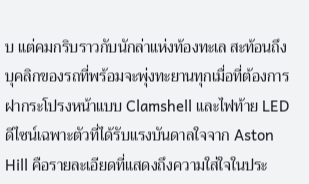บ แต่คมกริบราวกับนักล่าแห่งท้องทะเล สะท้อนถึงบุคลิกของรถที่พร้อมจะพุ่งทะยานทุกเมื่อที่ต้องการ ฝากระโปรงหน้าแบบ Clamshell และไฟท้าย LED ดีไซน์เฉพาะตัวที่ได้รับแรงบันดาลใจจาก Aston Hill คือรายละเอียดที่แสดงถึงความใส่ใจในประ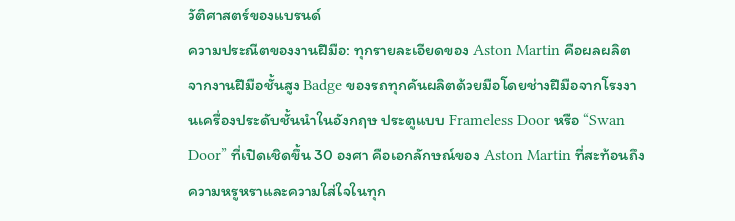วัติศาสตร์ของแบรนด์
ความประณีตของงานฝีมือ: ทุกรายละเอียดของ Aston Martin คือผลผลิตจากงานฝีมือชั้นสูง Badge ของรถทุกคันผลิตด้วยมือโดยช่างฝีมือจากโรงงานเครื่องประดับชั้นนำในอังกฤษ ประตูแบบ Frameless Door หรือ “Swan Door” ที่เปิดเชิดขึ้น 30 องศา คือเอกลักษณ์ของ Aston Martin ที่สะท้อนถึงความหรูหราและความใส่ใจในทุก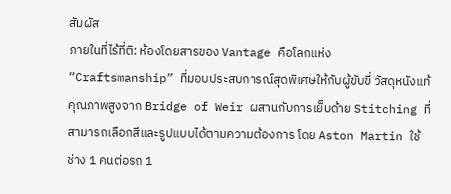สัมผัส
ภายในที่ไร้ที่ติ: ห้องโดยสารของ Vantage คือโลกแห่ง “Craftsmanship” ที่มอบประสบการณ์สุดพิเศษให้กับผู้ขับขี่ วัสดุหนังแท้คุณภาพสูงจาก Bridge of Weir ผสานกับการเย็บด้าย Stitching ที่สามารถเลือกสีและรูปแบบได้ตามความต้องการ โดย Aston Martin ใช้ช่าง 1 คนต่อรถ 1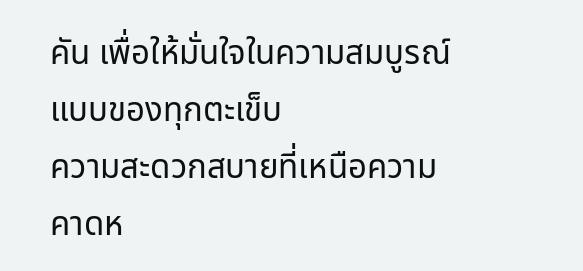คัน เพื่อให้มั่นใจในความสมบูรณ์แบบของทุกตะเข็บ
ความสะดวกสบายที่เหนือความคาดห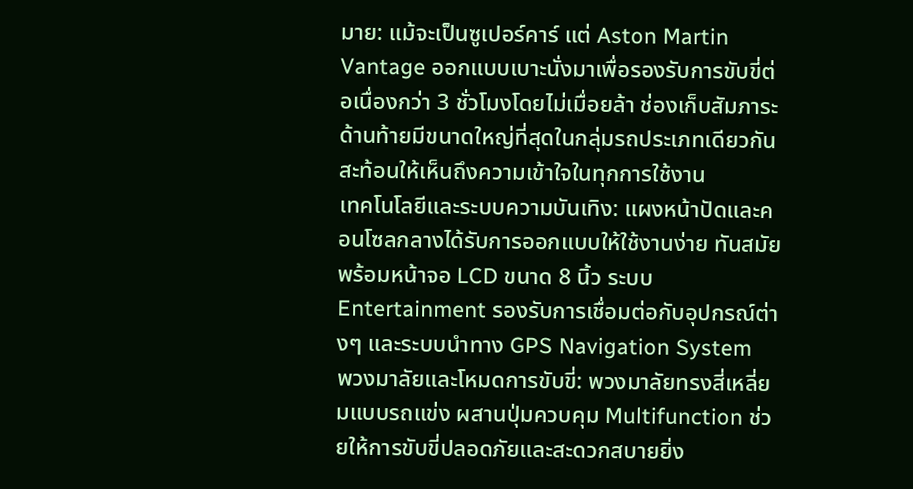มาย: แม้จะเป็นซูเปอร์คาร์ แต่ Aston Martin Vantage ออกแบบเบาะนั่งมาเพื่อรองรับการขับขี่ต่อเนื่องกว่า 3 ชั่วโมงโดยไม่เมื่อยล้า ช่องเก็บสัมภาระด้านท้ายมีขนาดใหญ่ที่สุดในกลุ่มรถประเภทเดียวกัน สะท้อนให้เห็นถึงความเข้าใจในทุกการใช้งาน
เทคโนโลยีและระบบความบันเทิง: แผงหน้าปัดและคอนโซลกลางได้รับการออกแบบให้ใช้งานง่าย ทันสมัย พร้อมหน้าจอ LCD ขนาด 8 นิ้ว ระบบ Entertainment รองรับการเชื่อมต่อกับอุปกรณ์ต่างๆ และระบบนำทาง GPS Navigation System
พวงมาลัยและโหมดการขับขี่: พวงมาลัยทรงสี่เหลี่ยมแบบรถแข่ง ผสานปุ่มควบคุม Multifunction ช่วยให้การขับขี่ปลอดภัยและสะดวกสบายยิ่ง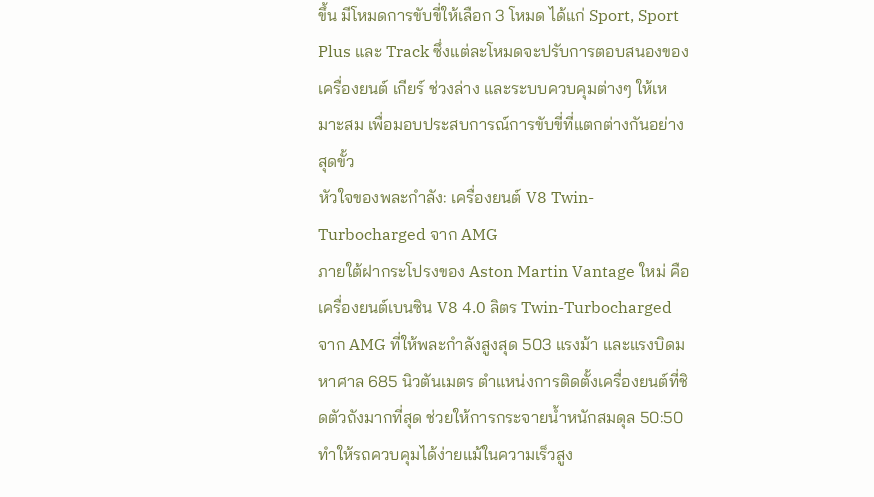ขึ้น มีโหมดการขับขี่ให้เลือก 3 โหมด ได้แก่ Sport, Sport Plus และ Track ซึ่งแต่ละโหมดจะปรับการตอบสนองของเครื่องยนต์ เกียร์ ช่วงล่าง และระบบควบคุมต่างๆ ให้เหมาะสม เพื่อมอบประสบการณ์การขับขี่ที่แตกต่างกันอย่างสุดขั้ว
หัวใจของพละกำลัง: เครื่องยนต์ V8 Twin-Turbocharged จาก AMG
ภายใต้ฝากระโปรงของ Aston Martin Vantage ใหม่ คือเครื่องยนต์เบนซิน V8 4.0 ลิตร Twin-Turbocharged จาก AMG ที่ให้พละกำลังสูงสุด 503 แรงม้า และแรงบิดมหาศาล 685 นิวตันเมตร ตำแหน่งการติดตั้งเครื่องยนต์ที่ชิดตัวถังมากที่สุด ช่วยให้การกระจายน้ำหนักสมดุล 50:50 ทำให้รถควบคุมได้ง่ายแม้ในความเร็วสูง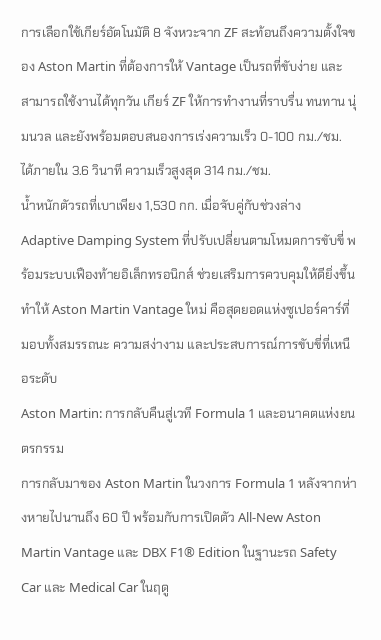การเลือกใช้เกียร์อัตโนมัติ 8 จังหวะจาก ZF สะท้อนถึงความตั้งใจของ Aston Martin ที่ต้องการให้ Vantage เป็นรถที่ขับง่าย และสามารถใช้งานได้ทุกวัน เกียร์ ZF ให้การทำงานที่ราบรื่น ทนทาน นุ่มนวล และยังพร้อมตอบสนองการเร่งความเร็ว 0-100 กม./ชม. ได้ภายใน 3.6 วินาที ความเร็วสูงสุด 314 กม./ชม.
น้ำหนักตัวรถที่เบาเพียง 1,530 กก. เมื่อจับคู่กับช่วงล่าง Adaptive Damping System ที่ปรับเปลี่ยนตามโหมดการขับขี่ พร้อมระบบเฟืองท้ายอิเล็กทรอนิกส์ ช่วยเสริมการควบคุมให้ดียิ่งขึ้น ทำให้ Aston Martin Vantage ใหม่ คือสุดยอดแห่งซูเปอร์คาร์ที่มอบทั้งสมรรถนะ ความสง่างาม และประสบการณ์การขับขี่ที่เหนือระดับ
Aston Martin: การกลับคืนสู่เวที Formula 1 และอนาคตแห่งยนตรกรรม
การกลับมาของ Aston Martin ในวงการ Formula 1 หลังจากห่างหายไปนานถึง 60 ปี พร้อมกับการเปิดตัว All-New Aston Martin Vantage และ DBX F1® Edition ในฐานะรถ Safety Car และ Medical Car ในฤดู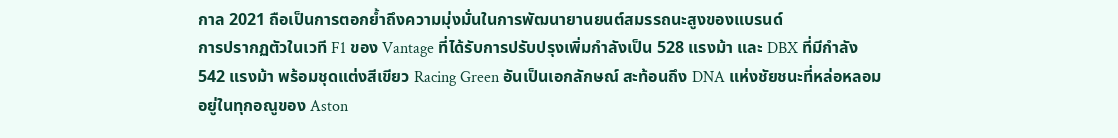กาล 2021 ถือเป็นการตอกย้ำถึงความมุ่งมั่นในการพัฒนายานยนต์สมรรถนะสูงของแบรนด์
การปรากฏตัวในเวที F1 ของ Vantage ที่ได้รับการปรับปรุงเพิ่มกำลังเป็น 528 แรงม้า และ DBX ที่มีกำลัง 542 แรงม้า พร้อมชุดแต่งสีเขียว Racing Green อันเป็นเอกลักษณ์ สะท้อนถึง DNA แห่งชัยชนะที่หล่อหลอมอยู่ในทุกอณูของ Aston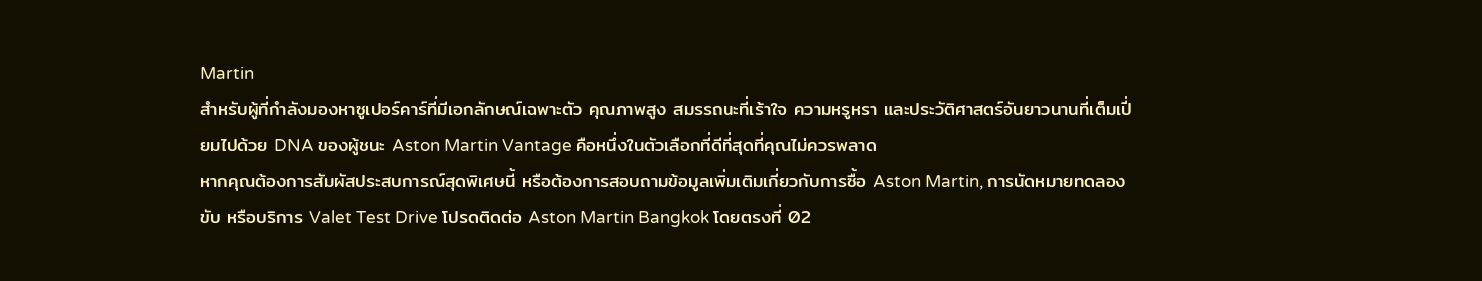Martin
สำหรับผู้ที่กำลังมองหาซูเปอร์คาร์ที่มีเอกลักษณ์เฉพาะตัว คุณภาพสูง สมรรถนะที่เร้าใจ ความหรูหรา และประวัติศาสตร์อันยาวนานที่เต็มเปี่ยมไปด้วย DNA ของผู้ชนะ Aston Martin Vantage คือหนึ่งในตัวเลือกที่ดีที่สุดที่คุณไม่ควรพลาด
หากคุณต้องการสัมผัสประสบการณ์สุดพิเศษนี้ หรือต้องการสอบถามข้อมูลเพิ่มเติมเกี่ยวกับการซื้อ Aston Martin, การนัดหมายทดลองขับ หรือบริการ Valet Test Drive โปรดติดต่อ Aston Martin Bangkok โดยตรงที่ 02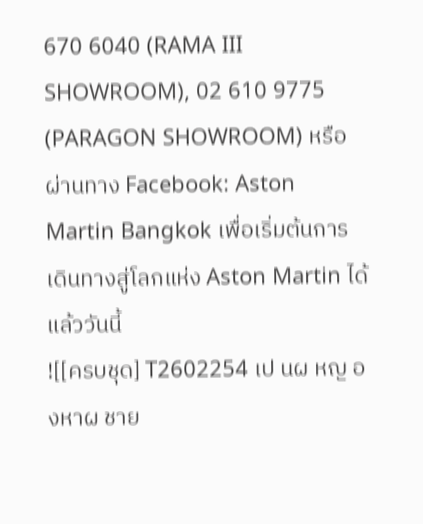670 6040 (RAMA III SHOWROOM), 02 610 9775 (PARAGON SHOWROOM) หรือผ่านทาง Facebook: Aston Martin Bangkok เพื่อเริ่มต้นการเดินทางสู่โลกแห่ง Aston Martin ได้แล้ววันนี้
![[ครบชุด] T2602254 เป นผ หญ องหาผ ชาย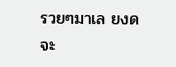รวยๆมาเล ยงด จะ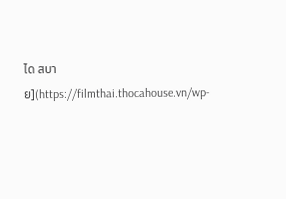ได สบาย](https://filmthai.thocahouse.vn/wp-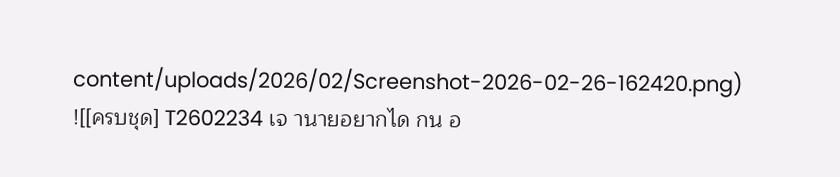content/uploads/2026/02/Screenshot-2026-02-26-162420.png)
![[ครบชุด] T2602234 เจ านายอยากได กน อ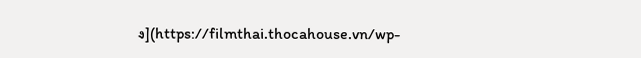ง](https://filmthai.thocahouse.vn/wp-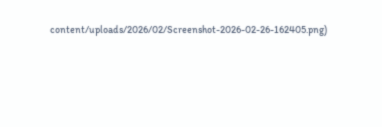content/uploads/2026/02/Screenshot-2026-02-26-162405.png)